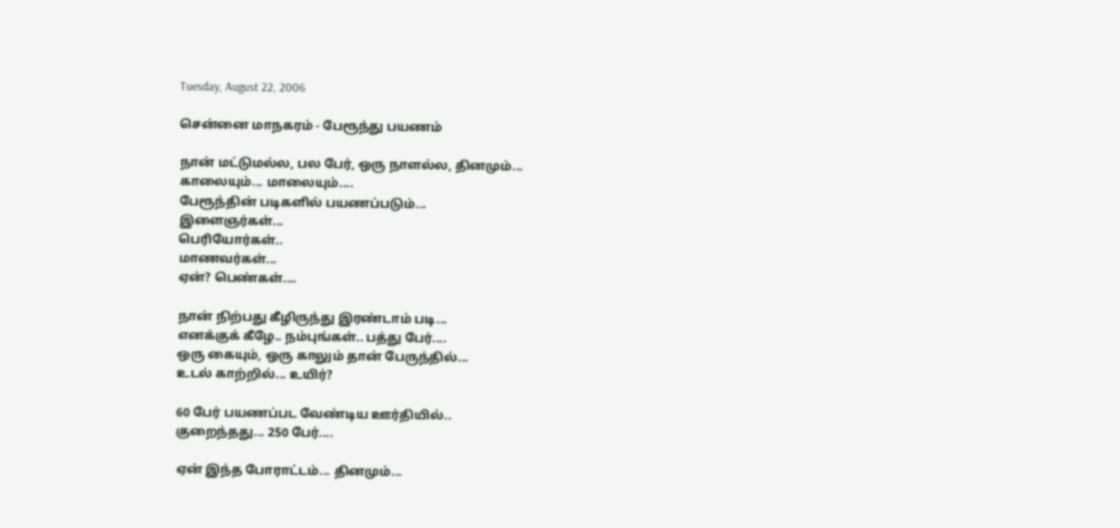Tuesday, August 22, 2006

சென்னை மாநகரம் - பேரூந்து பயணம்

நான் மட்டுமல்ல, பல பேர், ஒரு நாளல்ல, தினமும்...
காலையும்... மாலையும்....
பேரூந்தின் படிகளில் பயணப்படும்...
இளைஞர்கள்...
பெரியோர்கள்..
மாணவர்கள்...
ஏன்? பெண்கள்....

நான் நிற்பது கீழிருந்து இரண்டாம் படி...
எனக்குக் கீழே.. நம்புங்கள்.. பத்து பேர்....
ஒரு கையும், ஒரு காலும் தான் பேருந்தில்...
உடல் காற்றில்... உயிர்?

60 பேர் பயணப்பட வேண்டிய ஊர்தியில்..
குறைந்தது... 250 பேர்....

ஏன் இந்த போராட்டம்... தினமும்...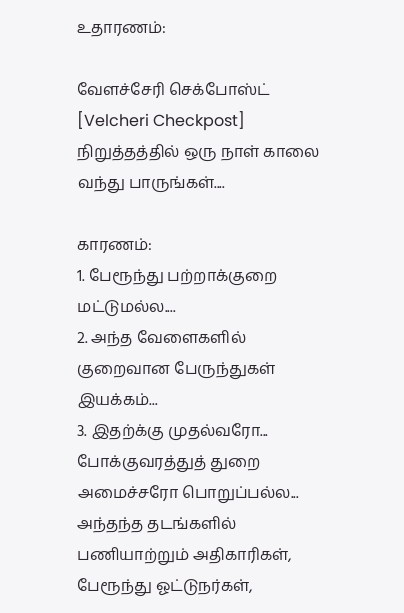உதாரணம்:

வேளச்சேரி செக்போஸ்ட் [Velcheri Checkpost] நிறுத்தத்தில் ஒரு நாள் காலை வந்து பாருங்கள்....

காரணம்:
1. பேரூந்து பற்றாக்குறை மட்டுமல்ல....
2. அந்த வேளைகளில் குறைவான பேருந்துகள் இயக்கம்...
3. இதற்க்கு முதல்வரோ... போக்குவரத்துத் துறை அமைச்சரோ பொறுப்பல்ல...
அந்தந்த தடங்களில் பணியாற்றும் அதிகாரிகள், பேரூந்து ஓட்டுநர்கள்,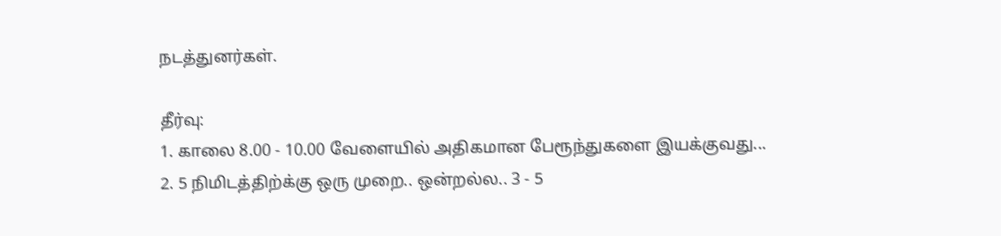நடத்துனர்கள்.

தீர்வு:
1. காலை 8.00 - 10.00 வேளையில் அதிகமான பேரூந்துகளை இயக்குவது...
2. 5 நிமிடத்திற்க்கு ஒரு முறை.. ஒன்றல்ல.. 3 - 5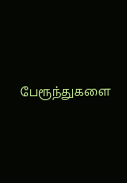பேரூந்துகளை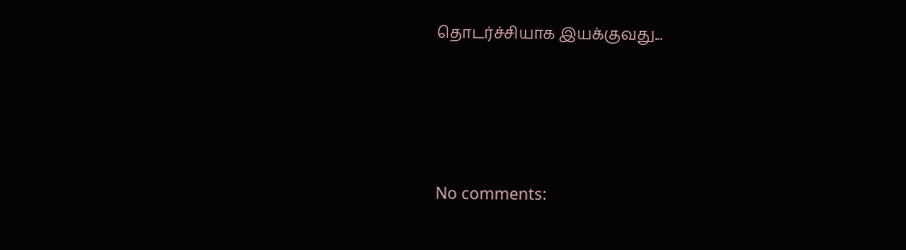தொடர்ச்சியாக இயக்குவது...




No comments: